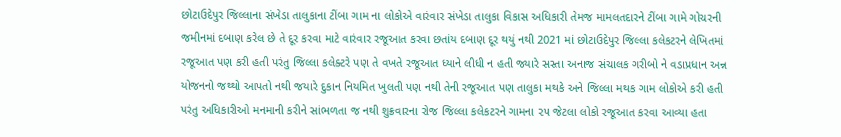છોટાઉદેપુર જિલ્લાના સંખેડા તાલુકાના ટીંબા ગામ ના લોકોએ વારંવાર સંખેડા તાલુકા વિકાસ અધિકારી તેમજ મામલતદારને ટીંબા ગામે ગોચરની જમીનમાં દબાણ કરેલ છે તે દૂર કરવા માટે વારંવાર રજૂઆત કરવા છતાંય દબાણ દૂર થયું નથી 2021 માં છોટાઉદેપુર જિલ્લા કલેકટરને લેખિતમાં રજૂઆત પણ કરી હતી પરંતુ જિલ્લા કલેક્ટરે પણ તે વખતે રજૂઆત ધ્યાને લીધી ન હતી જ્યારે સસ્તા અનાજ સંચાલક ગરીબો ને વડાપ્રધાન અન્ન યોજનનો જથ્થો આપતો નથી જયારે દુકાન નિયમિત ખુલતી પણ નથી તેની રજૂઆત પણ તાલુકા મથકે અને જિલ્લા મથક ગામ લોકોએ કરી હતી પરંતુ અધિકારીઓ મનમાની કરીને સાંભળતા જ નથી શુક્રવારના રોજ જિલ્લા કલેકટરને ગામના ૨૫ જેટલા લોકો રજૂઆત કરવા આવ્યા હતા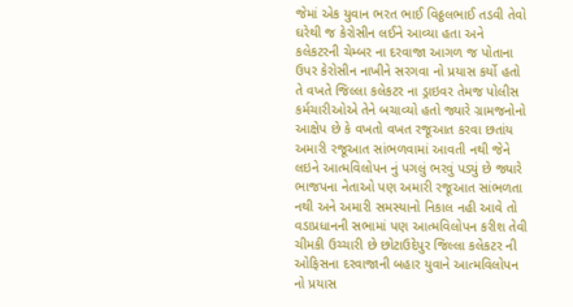જેમાં એક યુવાન ભરત ભાઈ વિઠ્ઠલભાઈ તડવી તેવો ઘરેથી જ કેરોસીન લઈને આવ્યા હતા અને કલેકટરની ચેમ્બર ના દરવાજા આગળ જ પોતાના ઉપર કેરોસીન નાખીને સરગવા નો પ્રયાસ કર્યો હતો તે વખતે જિલ્લા કલેકટર ના ડ્રાઇવર તેમજ પોલીસ કર્મચારીઓએ તેને બચાવ્યો હતો જ્યારે ગ્રામજનોનો આક્ષેપ છે કે વખતો વખત રજૂઆત કરવા છતાંય અમારી રજૂઆત સાંભળવામાં આવતી નથી જેને લઇને આત્મવિલોપન નું પગલું ભરવું પડ્યું છે જ્યારે ભાજપના નેતાઓ પણ અમારી રજૂઆત સાંભળતા નથી અને અમારી સમસ્યાનો નિકાલ નહી આવે તો વડાપ્રધાનની સભામાં પણ આત્મવિલોપન કરીશ તેવી ચીમકી ઉચ્ચારી છે છોટાઉદેપુર જિલ્લા કલેકટર ની ઓફિસના દરવાજાની બહાર યુવાને આત્મવિલોપન નો પ્રયાસ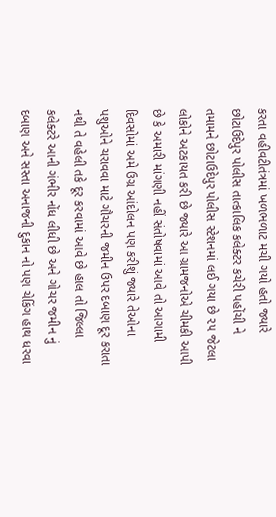કરતા વહીવટીતંત્રમાં ખળભળાટ મચી ગયો હતો જ્યારે છોટાઉદેપુર પોલીસ તાત્કાલિક કલેક્ટર કચેરી પહોંચી ને તમામને છોટાઉદેપુર પોલીસ સ્ટેશનમાં લઈ ગયા છે ૨૫ જેટલા લોકોને અટકાયત કરી છે જ્યારે આ ગ્રામજનોએ ચીમકી આપી છે કે અમારી માંગણી નહીં સંતોષવામાં આવે તો આગામી દિવસોમાં અમે ઉગ્ર આંદોલન પણ કરીશું જ્યારે તેઓના પશુઓને ચરાવવા માટે ગૌચરની જમીન ઉપર દબાણ દૂર કરાતા નથી તે વહેલી તકે દૂર કરવામાં આવે છે હાલ તો જિલ્લા કલેક્ટરે આની ગંભીર નોંધ લીધી છે અને ગોચર જમીન નું દબાણ અને સસ્તા અનાજની દુકાન નો પણ ચેકિંગ હાથ ધરવા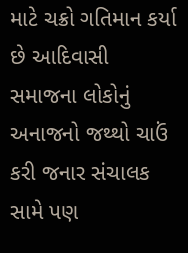માટે ચક્રો ગતિમાન કર્યા છે આદિવાસી સમાજના લોકોનું અનાજનો જથ્થો ચાઉં કરી જનાર સંચાલક સામે પણ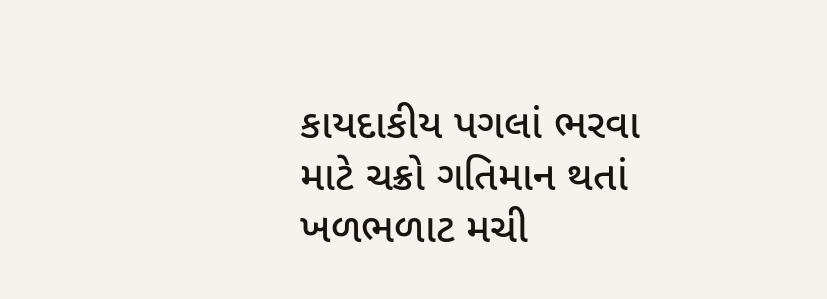કાયદાકીય પગલાં ભરવા માટે ચક્રો ગતિમાન થતાં ખળભળાટ મચી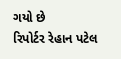ગયો છે
રિપોર્ટર રેહાન પટેલ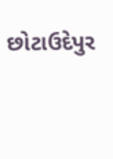છોટાઉદેપુર